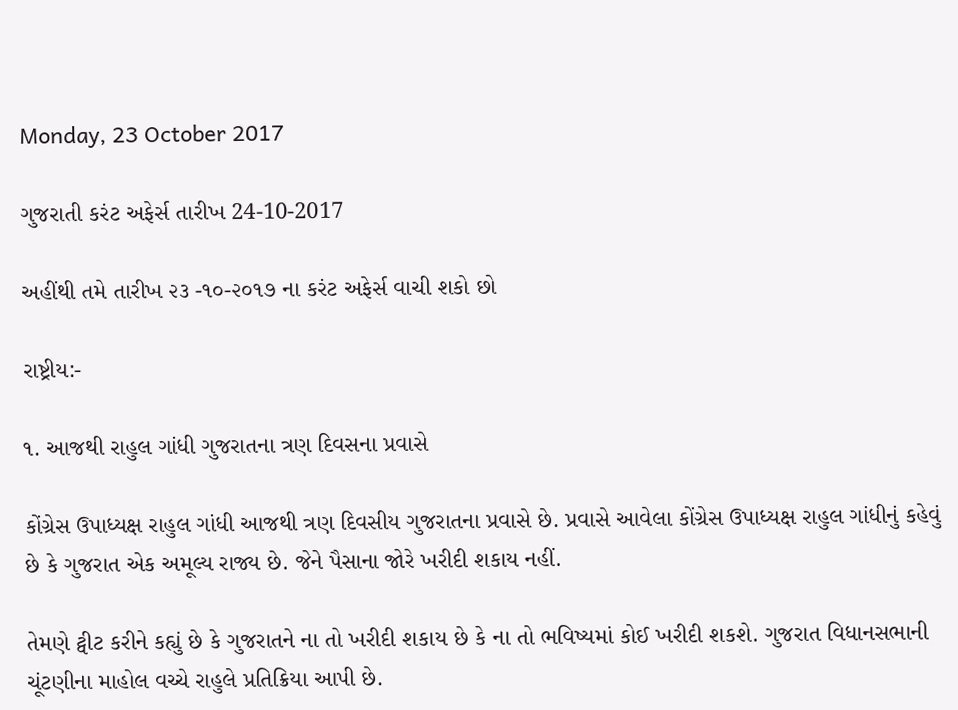Monday, 23 October 2017

ગુજરાતી કરંટ અફેર્સ તારીખ 24-10-2017

અહીંથી તમે તારીખ ૨૩ -૧૦-૨૦૧૭ ના કરંટ અફેર્સ વાચી શકો છો

રાષ્ટ્રીય:-

૧. આજથી રાહુલ ગાંધી ગુજરાતના ત્રણ દિવસના પ્રવાસે

કોંગ્રેસ ઉપાધ્યક્ષ રાહુલ ગાંધી આજથી ત્રણ દિવસીય ગુજરાતના પ્રવાસે છે. પ્રવાસે આવેલા કોંગ્રેસ ઉપાધ્યક્ષ રાહુલ ગાંધીનું કહેવું છે કે ગુજરાત એક અમૂલ્ય રાજ્ય છે. જેને પૈસાના જોરે ખરીદી શકાય નહીં.

તેમણે ટ્વીટ કરીને કહ્યું છે કે ગુજરાતને ના તો ખરીદી શકાય છે કે ના તો ભવિષ્યમાં કોઈ ખરીદી શકશે. ગુજરાત વિધાનસભાની ચૂંટણીના માહોલ વચ્ચે રાહુલે પ્રતિક્રિયા આપી છે.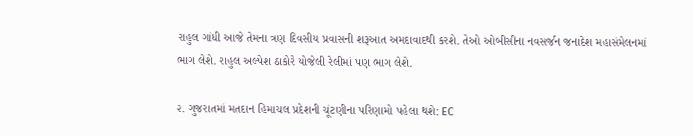રાહુલ ગાંધી આજે તેમના ત્રણ દિવસીય પ્રવાસની શરૂઆત અમદાવાદથી કરશે. તેઓ ઓબીસીના નવસર્જન જનાદેશ મહાસંમેલનમાં ભાગ લેશે. રાહુલ અલ્પેશ ઠાકોરે યોજેલી રેલીમાં પણ ભાગ લેશે.

૨. ગુજરાતમાં મતદાન હિમાચલ પ્રદેશની ચૂંટણીના પરિણામો પહેલા થશે: EC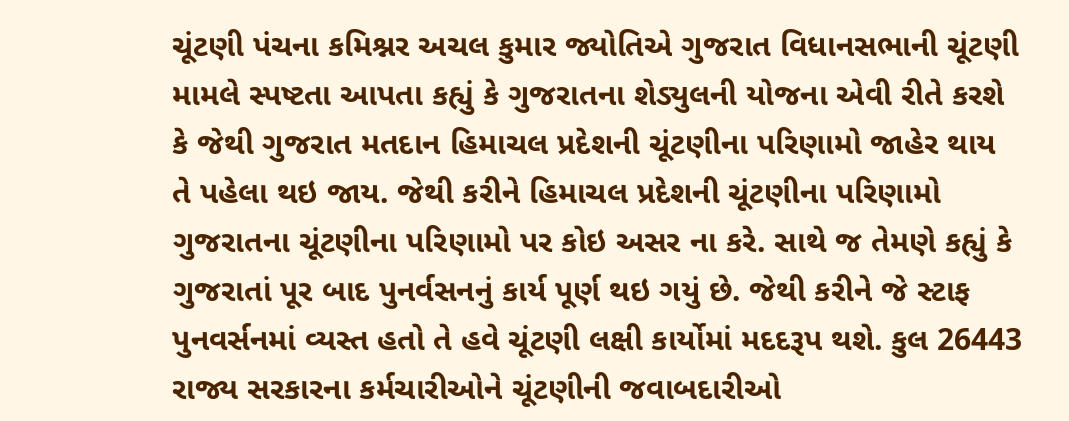ચૂંટણી પંચના કમિશ્નર અચલ કુમાર જ્યોતિએ ગુજરાત વિધાનસભાની ચૂંટણી મામલે સ્પષ્ટતા આપતા કહ્યું કે ગુજરાતના શેડ્યુલની યોજના એવી રીતે કરશે કે જેથી ગુજરાત મતદાન હિમાચલ પ્રદેશની ચૂંટણીના પરિણામો જાહેર થાય તે પહેલા થઇ જાય. જેથી કરીને હિમાચલ પ્રદેશની ચૂંટણીના પરિણામો ગુજરાતના ચૂંટણીના પરિણામો પર કોઇ અસર ના કરે. સાથે જ તેમણે કહ્યું કે ગુજરાતાં પૂર બાદ પુનર્વસનનું કાર્ય પૂર્ણ થઇ ગયું છે. જેથી કરીને જે સ્ટાફ પુનવર્સનમાં વ્યસ્ત હતો તે હવે ચૂંટણી લક્ષી કાર્યોમાં મદદરૂપ થશે. કુલ 26443 રાજ્ય સરકારના કર્મચારીઓને ચૂંટણીની જવાબદારીઓ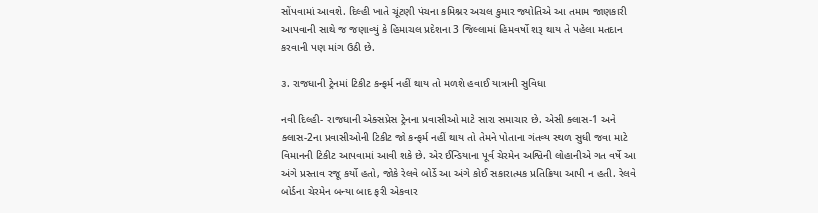સોંપવામાં આવશે. દિલ્હી ખાતે ચૂંટણી પંચના કમિશ્નર અચલ કુમાર જ્યોતિએ આ તમામ જાણકારી આપવાની સાથે જ જણાવ્યું કે હિમાચલ પ્રદેશના 3 જિલ્લામાં હિમવર્ષો શરૂ થાય તે પહેલા મતદાન કરવાની પણ માંગ ઉઠી છે.

૩. રાજધાની ટ્રેનમાં ટિકીટ કન્ફર્મ નહીં થાય તો મળશે હવાઈ યાત્રાની સુવિધા

નવી દિલ્હી- રાજધાની એક્સપ્રેસ ટ્રેનના પ્રવાસીઓ માટે સારા સમાચાર છે. એસી ક્લાસ-1 અને ક્લાસ-2ના પ્રવાસીઓની ટિકીટ જો કન્ફર્મ નહીં થાય તો તેમને પોતાના ગંતવ્ય સ્થળ સુધી જવા માટે વિમાનની ટિકીટ આપવામાં આવી શકે છે. એર ઈન્ડિયાના પૂર્વ ચેરમેન અશ્વિની લોહાનીએ ગત વર્ષે આ અંગે પ્રસ્તાવ રજૂ કર્યો હતો, જોકે રેલવે બોર્ડે આ અંગે કોઈ સકારાત્મક પ્રતિક્રિયા આપી ન હતી. રેલવે બોર્ડના ચેરમેન બન્યા બાદ ફરી એકવાર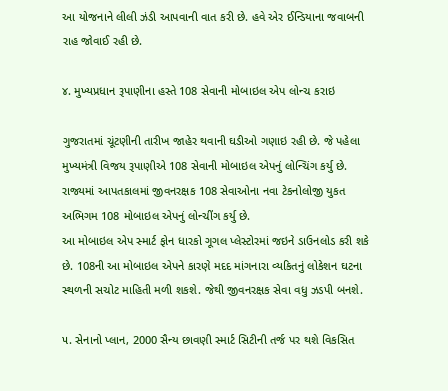આ યોજનાને લીલી ઝંડી આપવાની વાત કરી છે. હવે એર ઈન્ડિયાના જવાબની રાહ જોવાઈ રહી છે.

૪. મુખ્યપ્રધાન રૂપાણીના હસ્તે 108 સેવાની મોબાઇલ એપ લોન્ચ કરાઇ

ગુજરાતમાં ચૂંટણીની તારીખ જાહેર થવાની ઘડીઓ ગણાઇ રહી છે. જે પહેલા મુખ્યમંત્રી વિજય રૂપાણીએ 108 સેવાની મોબાઇલ એપનું લોન્ચિંગ કર્યુ છે. રાજ્યમાં આપતકાલમાં જીવનરક્ષક 108 સેવાઓના નવા ટેકનોલોજી યુકત અભિગમ 108 મોબાઇલ એપનું લોન્ચીંગ કર્યુ છે.
આ મોબાઇલ એપ સ્માર્ટ ફોન ધારકો ગૂગલ પ્લેસ્ટોરમાં જઇને ડાઉનલોડ કરી શકે છે. 108ની આ મોબાઇલ એપને કારણે મદદ માંગનારા વ્યકિતનું લોકેશન ઘટના સ્થળની સચોટ માહિતી મળી શકશે. જેથી જીવનરક્ષક સેવા વધુ ઝડપી બનશે.

૫. સેનાનો પ્લાન, 2000 સૈન્ય છાવણી સ્માર્ટ સિટીની તર્જ પર થશે વિકસિત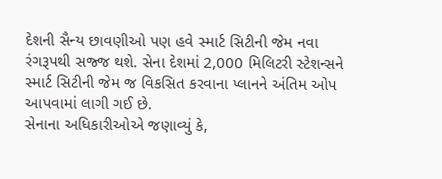દેશની સૈન્ય છાવણીઓ પણ હવે સ્માર્ટ સિટીની જેમ નવા રંગરૂપથી સજ્જ થશે. સેના દેશમાં 2,000 મિલિટરી સ્ટેશન્સને સ્માર્ટ સિટીની જેમ જ વિકસિત કરવાના પ્લાનને અંતિમ ઓપ આપવામાં લાગી ગઈ છે.
સેનાના અધિકારીઓએ જણાવ્યું કે,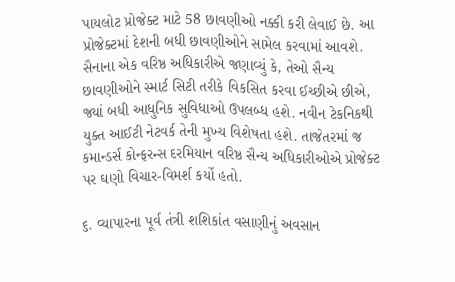પાયલોટ પ્રોજેક્ટ માટે 58 છાવણીઓ નક્કી કરી લેવાઈ છે. આ પ્રોજેક્ટમાં દેશની બધી છાવણીઓને સામેલ કરવામાં આવશે. સૈનાના એક વરિષ્ઠ અધિકારીએ જણાવ્યું કે, તેઓ સૈન્ય છાવણીઓને સ્માર્ટ સિટી તરીકે વિકસિત કરવા ઈચ્છીએ છીએ, જ્યાં બધી આધુનિક સુવિધાઓ ઉપલબ્ધ હશે. નવીન ટેકનિકથી યુક્ત આઈટી નેટવર્ક તેની મુખ્ય વિશેષતા હશે. તાજેતરમાં જ કમાન્ડર્સ કોન્ફરન્સ દરમિયાન વરિષ્ઠ સૈન્ય અધિકારીઓએ પ્રોજેક્ટ પર ઘણો વિચાર-વિમર્શ કર્યો હતો.

૬. વ્યાપારના પૂર્વ તંત્રી શશિકાંત વસાણીનું અવસાન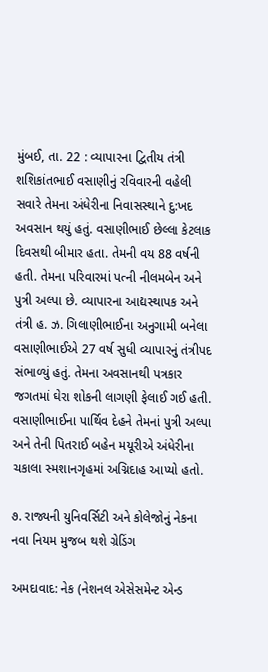મુંબઈ, તા. 22 : વ્યાપારના દ્વિતીય તંત્રી શશિકાંતભાઈ વસાણીનું રવિવારની વહેલી સવારે તેમના અંધેરીના નિવાસસ્થાને દુ:ખદ અવસાન થયું હતું. વસાણીભાઈ છેલ્લા કેટલાક દિવસથી બીમાર હતા. તેમની વય 88 વર્ષની હતી. તેમના પરિવારમાં પત્ની નીલમબેન અને પુત્રી અલ્પા છે. વ્યાપારના આદ્યસ્થાપક અને તંત્રી હ. ઝ. ગિલાણીભાઈના અનુગામી બનેલા વસાણીભાઈએ 27 વર્ષ સુધી વ્યાપારનું તંત્રીપદ સંભાળ્યું હતું. તેમના અવસાનથી પત્રકાર જગતમાં ઘેરા શોકની લાગણી ફેલાઈ ગઈ હતી. વસાણીભાઈના પાર્થિવ દેહને તેમનાં પુત્રી અલ્પા અને તેની પિતરાઈ બહેન મયૂરીએ અંધેરીના ચકાલા સ્મશાનગૃહમાં અગ્નિદાહ આપ્યો હતો.

૭. રાજ્યની યુનિવર્સિટી અને કોલેજોનું નેકના નવા નિયમ મુજબ થશે ગ્રેડિંગ

અમદાવાદ: નેક (નેશનલ એસેસમેન્ટ એન્ડ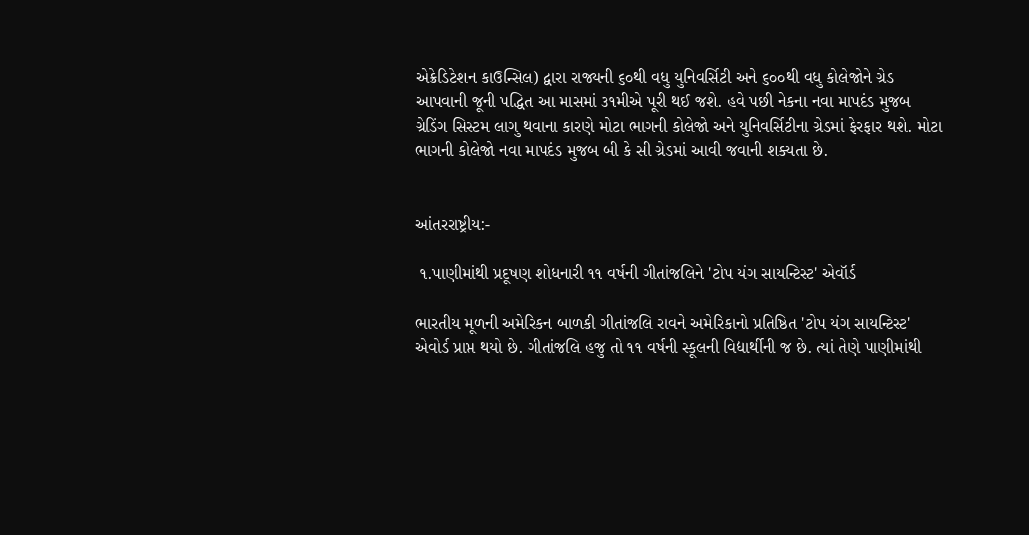એક્રેડિટેશન કાઉન્સિલ) દ્વારા રાજ્યની ૬૦થી વધુ યુનિવર્સિટી અને ૬૦૦થી વધુ કોલેજોને ગ્રેડ આપવાની જૂની પદ્ધિત આ માસમાં ૩૧મીએ પૂરી થઈ જશે. હવે પછી નેકના નવા માપદંડ મુજબ ગ્રેડિંગ સિસ્ટમ લાગુ થવાના કારણે મોટા ભાગની કોલેજો અને યુનિવર્સિટીના ગ્રેડમાં ફેરફાર થશે. મોટા ભાગની કોલેજો નવા માપદંડ મુજબ બી કે સી ગ્રેડમાં આવી જવાની શક્યતા છે.


આંતરરાષ્ટ્રીય:-

 ૧.પાણીમાંથી પ્રદૂષણ શોધનારી ૧૧ વર્ષની ગીતાંજલિને 'ટોપ યંગ સાયન્ટિસ્ટ' એવૉર્ડ

ભારતીય મૂળની અમેરિકન બાળકી ગીતાંજલિ રાવને અમેરિકાનો પ્રતિષ્ઠિત 'ટોપ યંગ સાયન્ટિસ્ટ' એવોર્ડ પ્રાપ્ત થયો છે. ગીતાંજલિ હજુ તો ૧૧ વર્ષની સ્કૂલની વિદ્યાર્થીની જ છે. ત્યાં તેણે પાણીમાંથી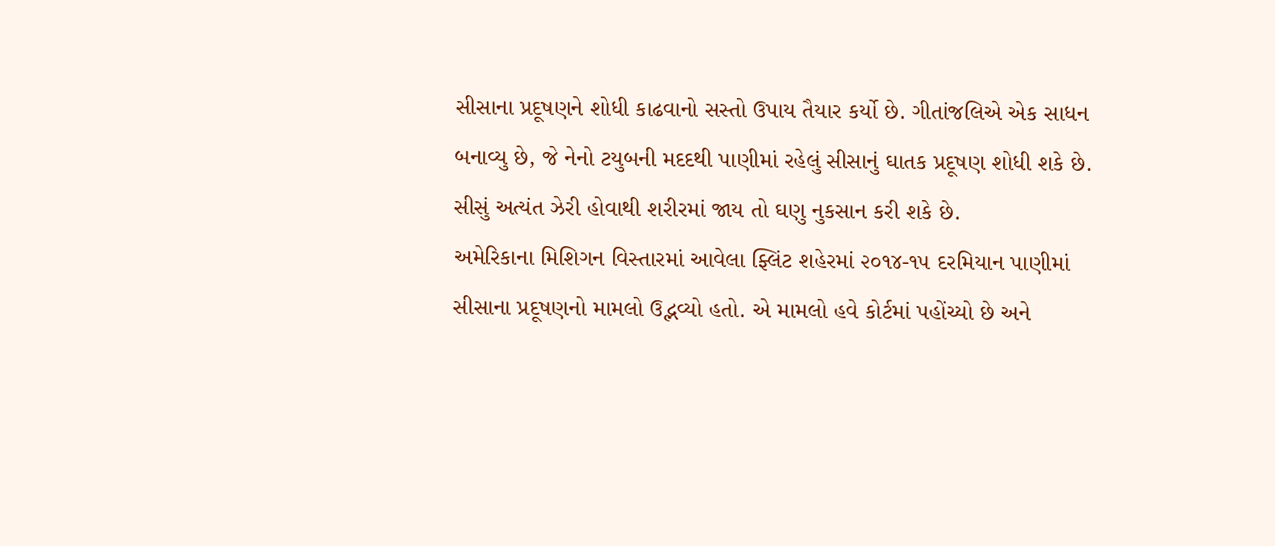સીસાના પ્રદૂષણને શોધી કાઢવાનો સસ્તો ઉપાય તૈયાર કર્યો છે. ગીતાંજલિએ એક સાધન બનાવ્યુ છે, જે નેનો ટયુબની મદદથી પાણીમાં રહેલું સીસાનું ઘાતક પ્રદૂષણ શોધી શકે છે. સીસું અત્યંત ઝેરી હોવાથી શરીરમાં જાય તો ઘણુ નુકસાન કરી શકે છે.
અમેરિકાના મિશિગન વિસ્તારમાં આવેલા ફ્લિંટ શહેરમાં ૨૦૧૪-૧૫ દરમિયાન પાણીમાં સીસાના પ્રદૂષણનો મામલો ઉદ્ભવ્યો હતો. એ મામલો હવે કોર્ટમાં પહોંચ્યો છે અને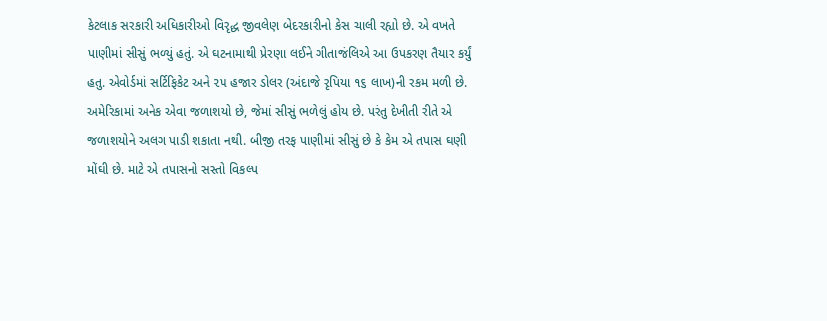કેટલાક સરકારી અધિકારીઓ વિરૃદ્ધ જીવલેણ બેદરકારીનો કેસ ચાલી રહ્યો છે. એ વખતે પાણીમાં સીસું ભળ્યું હતું. એ ઘટનામાથી પ્રેરણા લઈને ગીતાજંલિએ આ ઉપકરણ તૈયાર કર્યું હતુ. એવોર્ડમાં સર્ટિફિકેટ અને ૨૫ હજાર ડોલર (અંદાજે રૃપિયા ૧૬ લાખ)ની રકમ મળી છે.
અમેરિકામાં અનેક એવા જળાશયો છે, જેમાં સીસું ભળેલું હોય છે. પરંતુ દેખીતી રીતે એ જળાશયોને અલગ પાડી શકાતા નથી. બીજી તરફ પાણીમાં સીસું છે કે કેમ એ તપાસ ઘણી મોંઘી છે. માટે એ તપાસનો સસ્તો વિકલ્પ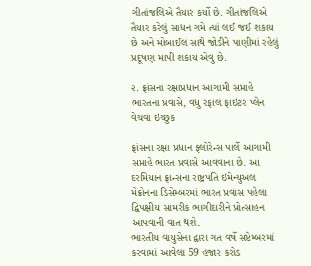ગીતાંજલિએ તૈયાર કર્યો છે. ગીતાંજલિએ તૈયાર કરેલું સાધન ગમે ત્યાં લઈ જઈ શકાય છે અને મોબાઈલ સાથે જોડીને પાણીમાં રહેલું પ્રદૂષણ માપી શકાય એવુ છે.

૨. ફ્રાંસના રક્ષાપ્રધાન આગામી સપ્તાહે ભારતના પ્રવાસે, વધુ રફાલ ફાઇટર પ્લેન વેચવા ઇચ્છુક

ફ્રાંસના રક્ષા પ્રધાન ફ્લોરેન્સ પાર્લે આગામી સપ્તાહે ભારત પ્રવાસે આવવાના છે. આ દરમિયાન ફ્રાન્સના રાષ્ટ્રપતિ ઇમેન્યુઅલ મેક્રોનના ડિસેમ્બરમાં ભારત પ્રવાસ પહેલા દ્વિપક્ષીય સામરીક ભાગીદારીને પ્રોત્સાહન આપવાની વાત થશે.
ભારતીય વાયુસેના દ્વારા ગત વર્ષે સપ્ટેમ્બરમાં કરવામાં આવેલા 59 હજાર કરોડ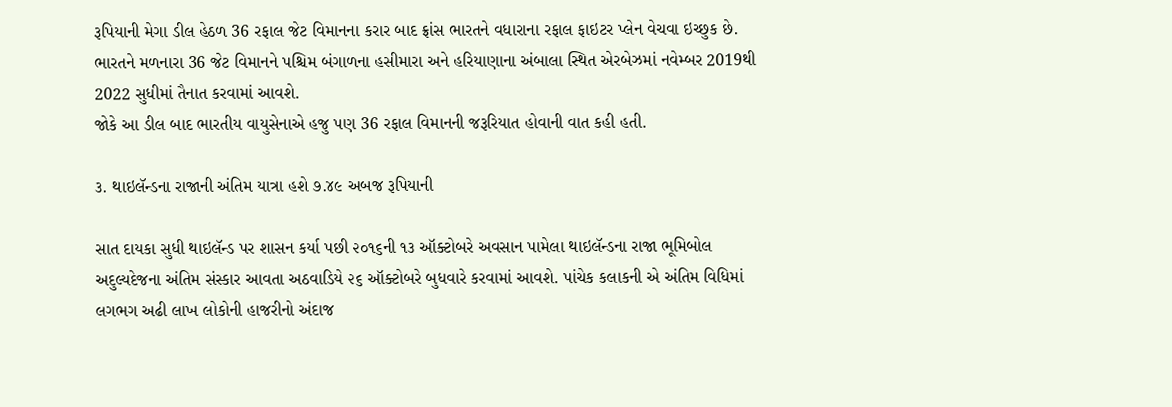રૂપિયાની મેગા ડીલ હેઠળ 36 રફાલ જેટ વિમાનના કરાર બાદ ફ્રાંસ ભારતને વધારાના રફાલ ફાઇટર પ્લેન વેચવા ઇચ્છુક છે.
ભારતને મળનારા 36 જેટ વિમાનને પશ્ચિમ બંગાળના હસીમારા અને હરિયાણાના અંબાલા સ્થિત એરબેઝમાં નવેમ્બર 2019થી 2022 સુધીમાં તૈનાત કરવામાં આવશે.
જોકે આ ડીલ બાદ ભારતીય વાયુસેનાએ હજુ પણ 36 રફાલ વિમાનની જરૂરિયાત હોવાની વાત કહી હતી.

૩. થાઇલૅન્ડના રાજાની અંતિમ યાત્રા હશે ૭.૪૯ અબજ રૂપિયાની

સાત દાયકા સુધી થાઇલૅન્ડ પર શાસન કર્યા પછી ૨૦૧૬ની ૧૩ ઑક્ટોબરે અવસાન પામેલા થાઇલૅન્ડના રાજા ભૂમિબોલ અદુલ્યદેજના અંતિમ સંસ્કાર આવતા અઠવાડિયે ૨૬ ઑક્ટોબરે બુધવારે કરવામાં આવશે. પાંચેક કલાકની એ અંતિમ વિધિમાં લગભગ અઢી લાખ લોકોની હાજરીનો અંદાજ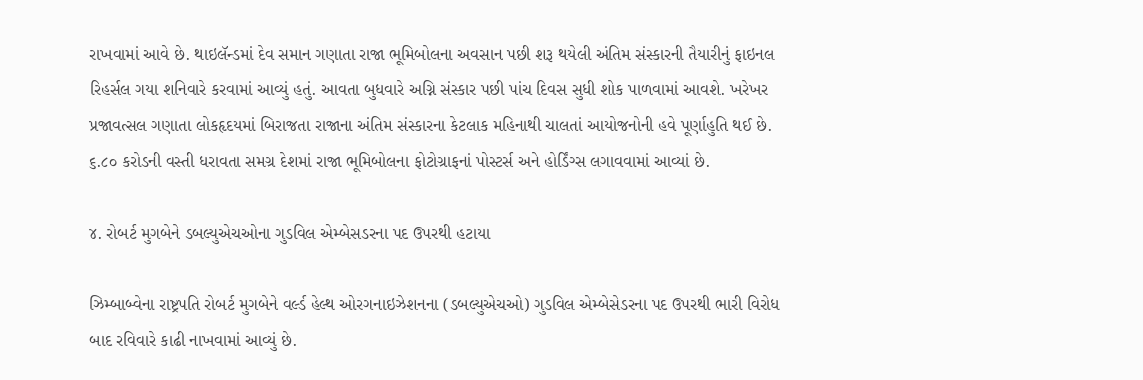રાખવામાં આવે છે. થાઇલૅન્ડમાં દેવ સમાન ગણાતા રાજા ભૂમિબોલના અવસાન પછી શરૂ થયેલી અંતિમ સંસ્કારની તૈયારીનું ફાઇનલ રિહર્સલ ગયા શનિવારે કરવામાં આવ્યું હતું. આવતા બુધવારે અગ્નિ સંસ્કાર પછી પાંચ દિવસ સુધી શોક પાળવામાં આવશે. ખરેખર પ્રજાવત્સલ ગણાતા લોકહૃદયમાં બિરાજતા રાજાના અંતિમ સંસ્કારના કેટલાક મહિનાથી ચાલતાં આયોજનોની હવે પૂર્ણાહુતિ થઈ છે. ૬.૮૦ કરોડની વસ્તી ધરાવતા સમગ્ર દેશમાં રાજા ભૂમિબોલના ફોટોગ્રાફનાં પોસ્ટર્સ અને હોર્ડિંગ્સ લગાવવામાં આવ્યાં છે.

૪. રોબર્ટ મુગબેને ડબલ્યુએચઓના ગુડવિલ એમ્બેસડરના પદ ઉપરથી હટાયા

ઝિમ્બાબ્વેના રાષ્ટ્રપતિ રોબર્ટ મુગબેને વર્લ્ડ હેલ્થ ઓરગનાઇઝેશનના (ડબલ્યુએચઓ) ગુડવિલ એમ્બેસેડરના પદ ઉપરથી ભારી વિરોધ બાદ રવિવારે કાઢી નાખવામાં આવ્યું છે.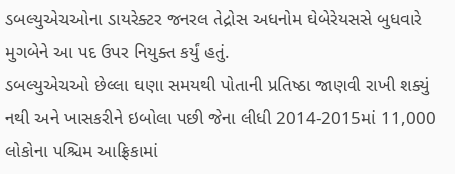ડબલ્યુએચઓના ડાયરેક્ટર જનરલ તેદ્રોસ અધનોમ ઘેબેરેયસસે બુધવારે મુગબેને આ પદ ઉપર નિયુક્ત કર્યું હતું.
ડબલ્યુએચઓ છેલ્લા ઘણા સમયથી પોતાની પ્રતિષ્ઠા જાણવી રાખી શક્યું નથી અને ખાસકરીને ઇબોલા પછી જેના લીધી 2014-2015માં 11,000 લોકોના પશ્ચિમ આફ્રિકામાં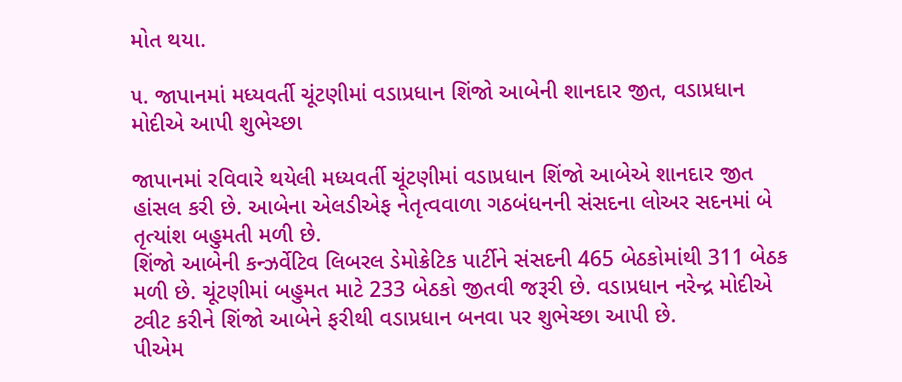મોત થયા.

૫. જાપાનમાં મધ્યવર્તી ચૂંટણીમાં વડાપ્રધાન શિંજો આબેની શાનદાર જીત, વડાપ્રધાન મોદીએ આપી શુભેચ્છા

જાપાનમાં રવિવારે થયેલી મધ્યવર્તી ચૂંટણીમાં વડાપ્રધાન શિંજો આબેએ શાનદાર જીત હાંસલ કરી છે. આબેના એલડીએફ નેતૃત્વવાળા ગઠબંધનની સંસદના લોઅર સદનમાં બે તૃત્યાંશ બહુમતી મળી છે.
શિંજો આબેની કન્ઝર્વેટિવ લિબરલ ડેમોક્રેટિક પાર્ટીને સંસદની 465 બેઠકોમાંથી 311 બેઠક મળી છે. ચૂંટણીમાં બહુમત માટે 233 બેઠકો જીતવી જરૂરી છે. વડાપ્રધાન નરેન્દ્ર મોદીએ ટ્વીટ કરીને શિંજો આબેને ફરીથી વડાપ્રધાન બનવા પર શુભેચ્છા આપી છે.
પીએમ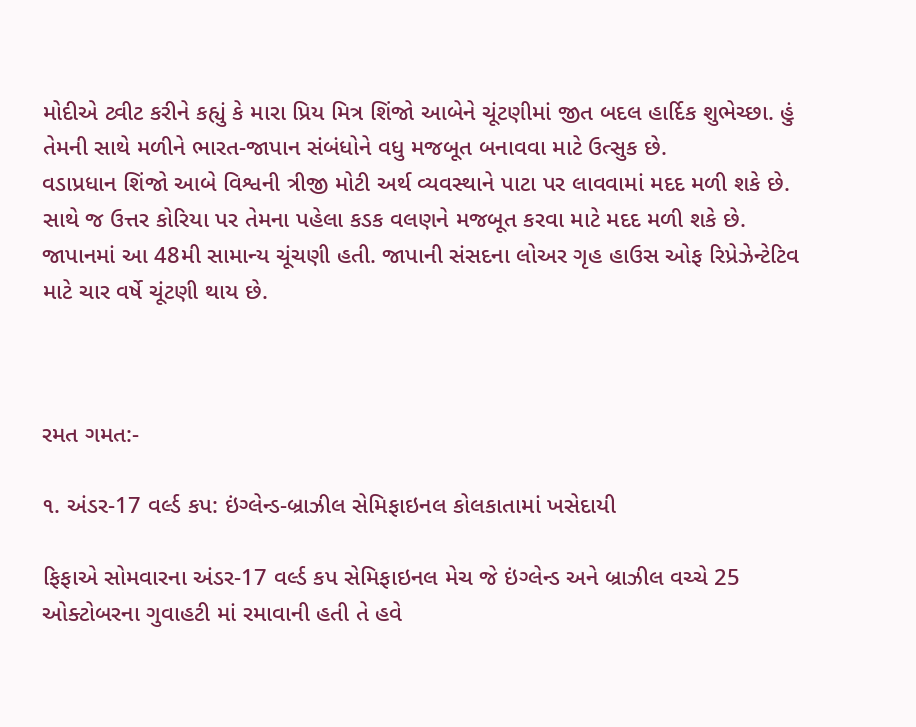મોદીએ ટ્વીટ કરીને કહ્યું કે મારા પ્રિય મિત્ર શિંજો આબેને ચૂંટણીમાં જીત બદલ હાર્દિક શુભેચ્છા. હું તેમની સાથે મળીને ભારત-જાપાન સંબંધોને વધુ મજબૂત બનાવવા માટે ઉત્સુક છે.
વડાપ્રધાન શિંજો આબે વિશ્વની ત્રીજી મોટી અર્થ વ્યવસ્થાને પાટા પર લાવવામાં મદદ મળી શકે છે.
સાથે જ ઉત્તર કોરિયા પર તેમના પહેલા કડક વલણને મજબૂત કરવા માટે મદદ મળી શકે છે.
જાપાનમાં આ 48મી સામાન્ય ચૂંચણી હતી. જાપાની સંસદના લોઅર ગૃહ હાઉસ ઓફ રિપ્રેઝેન્ટેટિવ માટે ચાર વર્ષે ચૂંટણી થાય છે.



રમત ગમત:-

૧. અંડર-17 વર્લ્ડ કપ: ઇંગ્લેન્ડ-બ્રાઝીલ સેમિફાઇનલ કોલકાતામાં ખસેદાયી

ફિફાએ સોમવારના અંડર-17 વર્લ્ડ કપ સેમિફાઇનલ મેચ જે ઇંગ્લેન્ડ અને બ્રાઝીલ વચ્ચે 25 ઓક્ટોબરના ગુવાહટી માં રમાવાની હતી તે હવે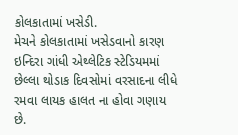કોલકાતામાં ખસેડી.
મેચને કોલકાતામાં ખસેડવાનો કારણ ઇન્દિરા ગાંધી એથ્લેટિક સ્ટેડિયમમાં છેલ્લા થોડાક દિવસોમાં વરસાદના લીધે રમવા લાયક હાલત ના હોવા ગણાય છે.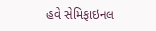હવે સેમિફાઇનલ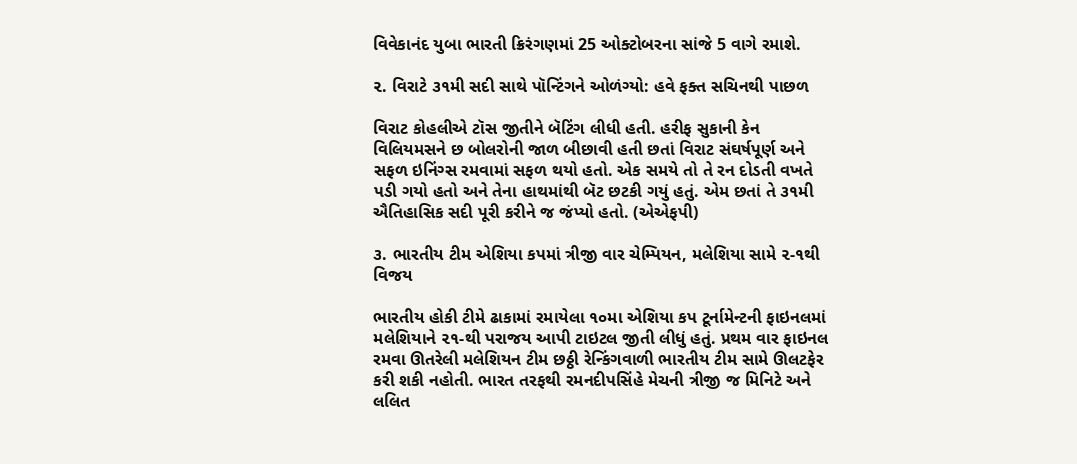વિવેકાનંદ યુબા ભારતી ક્રિરંગણમાં 25 ઓક્ટોબરના સાંજે 5 વાગે રમાશે.

૨. વિરાટે ૩૧મી સદી સાથે પૉન્ટિંગને ઓળંગ્યો: હવે ફક્ત સચિનથી પાછળ

વિરાટ કોહલીએ ટૉસ જીતીને બૅટિંગ લીધી હતી. હરીફ સુકાની કેન વિલિયમસને છ બોલરોની જાળ બીછાવી હતી છતાં વિરાટ સંઘર્ષપૂર્ણ અને સફળ ઇનિંગ્સ રમવામાં સફળ થયો હતો. એક સમયે તો તે રન દોડતી વખતે પડી ગયો હતો અને તેના હાથમાંથી બૅટ છટકી ગયું હતું. એમ છતાં તે ૩૧મી ઐતિહાસિક સદી પૂરી કરીને જ જંપ્યો હતો. (એએફપી)

૩. ભારતીય ટીમ એશિયા કપમાં ત્રીજી વાર ચેમ્પિયન, મલેશિયા સામે ૨-૧થી વિજય

ભારતીય હોકી ટીમે ઢાકામાં રમાયેલા ૧૦મા એશિયા કપ ટૂર્નામેન્ટની ફાઇનલમાં મલેશિયાને ૨૧-થી પરાજય આપી ટાઇટલ જીતી લીધું હતું. પ્રથમ વાર ફાઇનલ રમવા ઊતરેલી મલેશિયન ટીમ છઠ્ઠી રેન્કિંગવાળી ભારતીય ટીમ સામે ઊલટફેર કરી શકી નહોતી. ભારત તરફથી રમનદીપસિંહે મેચની ત્રીજી જ મિનિટે અને લલિત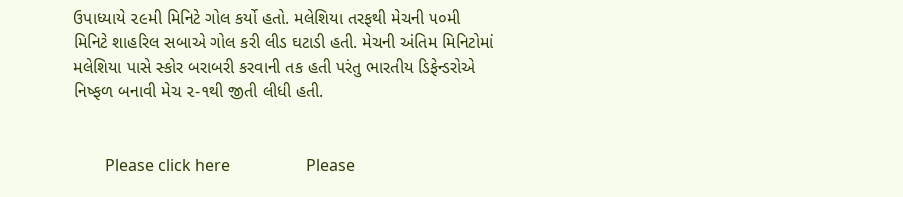ઉપાધ્યાયે ૨૯મી મિનિટે ગોલ કર્યો હતો. મલેશિયા તરફથી મેચની ૫૦મી મિનિટે શાહરિલ સબાએ ગોલ કરી લીડ ઘટાડી હતી. મેચની અંતિમ મિનિટોમાં મલેશિયા પાસે સ્કોર બરાબરી કરવાની તક હતી પરંતુ ભારતીય ડિફેન્ડરોએ નિષ્ફળ બનાવી મેચ ૨-૧થી જીતી લીધી હતી.


        Please click here                   Please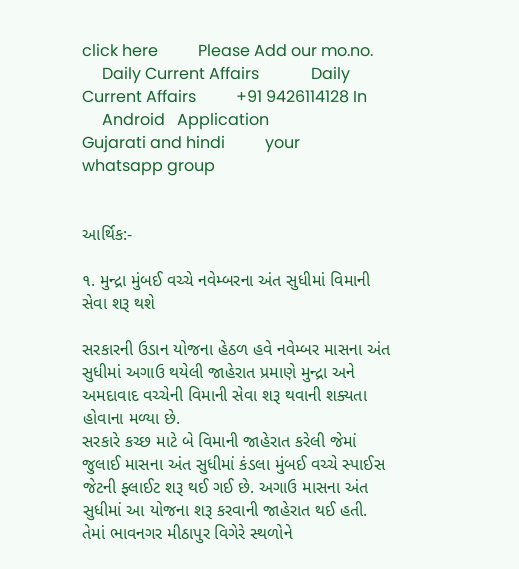click here          Please Add our mo.no.
     Daily Current Affairs             Daily Current Affairs          +91 9426114128 In
     Android   Application             Gujarati and hindi          your whatsapp group


આર્થિક:-

૧. મુન્દ્રા મુંબઈ વચ્ચે નવેમ્બરના અંત સુધીમાં વિમાની સેવા શરૂ થશે

સરકારની ઉડાન યોજના હેઠળ હવે નવેમ્બર માસના અંત સુધીમાં અગાઉ થયેલી જાહેરાત પ્રમાણે મુન્દ્રા અને અમદાવાદ વચ્ચેની વિમાની સેવા શરૂ થવાની શક્યતા હોવાના મળ્યા છે.
સરકારે કચ્છ માટે બે વિમાની જાહેરાત કરેલી જેમાં જુલાઈ માસના અંત સુધીમાં કંડલા મુંબઈ વચ્ચે સ્પાઈસ જેટની ફ્લાઈટ શરૂ થઈ ગઈ છે. અગાઉ માસના અંત સુધીમાં આ યોજના શરૂ કરવાની જાહેરાત થઈ હતી. તેમાં ભાવનગર મીઠાપુર વિગેરે સ્થળોને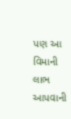પણ આ વિમાની લાભ આપવાની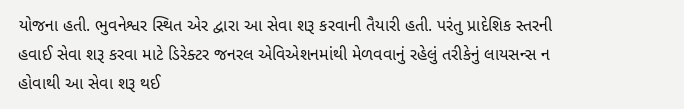યોજના હતી. ભુવનેશ્વર સ્થિત એર દ્વારા આ સેવા શરૂ કરવાની તૈયારી હતી. પરંતુ પ્રાદેશિક સ્તરની હવાઈ સેવા શરૂ કરવા માટે ડિરેક્ટર જનરલ એવિએશનમાંથી મેળવવાનું રહેલું તરીકેનું લાયસન્સ ન હોવાથી આ સેવા શરૂ થઈ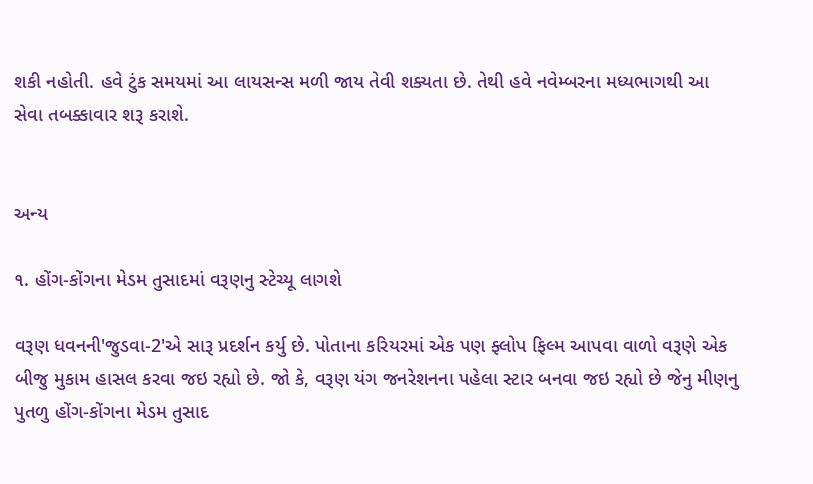શકી નહોતી. હવે ટુંક સમયમાં આ લાયસન્સ મળી જાય તેવી શક્યતા છે. તેથી હવે નવેમ્બરના મધ્યભાગથી આ સેવા તબક્કાવાર શરૂ કરાશે.


અન્ય

૧. હોંગ-કોંગના મેડમ તુસાદમાં વરૂણનુ સ્ટેચ્યૂ લાગશે

વરૂણ ધવનની'જુડવા-2'એ સારૂ પ્રદર્શન કર્યુ છે. પોતાના કરિયરમાં એક પણ ફ્લોપ ફિલ્મ આપવા વાળો વરૂણે એક બીજુ મુકામ હાસલ કરવા જઇ રહ્યો છે. જો કે, વરૂણ યંગ જનરેશનના પહેલા સ્ટાર બનવા જઇ રહ્યો છે જેનુ મીણનુ પુતળુ હોંગ-કોંગના મેડમ તુસાદ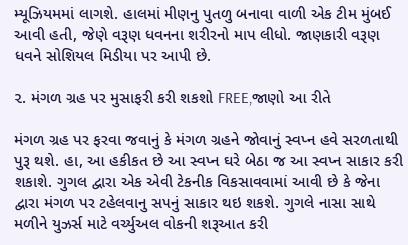મ્યૂઝિયમમાં લાગશે. હાલમાં મીણનુ પુતળુ બનાવા વાળી એક ટીમ મુંબઈ આવી હતી, જેણે વરૂણ ધવનના શરીરનો માપ લીધો. જાણકારી વરૂણ ધવને સોશિયલ મિડીયા પર આપી છે.

૨. મંગળ ગ્રહ પર મુસાફરી કરી શકશો FREE,જાણો આ રીતે

મંગળ ગ્રહ પર ફરવા જવાનું કે મંગળ ગ્રહને જોવાનું સ્વપ્ન હવે સરળતાથી પુરૂ થશે. હા, આ હકીકત છે આ સ્વપ્ન ઘરે બેઠા જ આ સ્વપ્ન સાકાર કરી શકાશે. ગુગલ દ્વારા એક એવી ટેકનીક વિકસાવવામાં આવી છે કે જેના દ્વારા મંગળ પર ટહેલવાનુ સપનું સાકાર થઇ શકશે. ગુગલે નાસા સાથે મળીને યુઝર્સ માટે વર્ચ્યુઅલ વોકની શરૂઆત કરી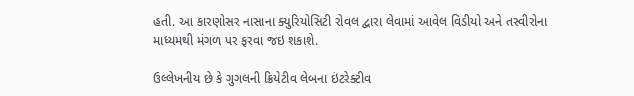હતી. આ કારણોસર નાસાના ક્યુરિયોસિટી રોવલ દ્વારા લેવામાં આવેલ વિડીયો અને તસ્વીરોના માધ્યમથી મંગળ પર ફરવા જઇ શકાશે.

ઉલ્લેખનીય છે કે ગુગલની ક્રિયેટીવ લેબના ઇંટરેક્ટીવ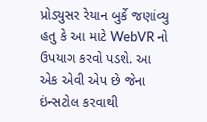પ્રોડ્યુસર રેયાન બુર્કે જણાંવ્યુ હતુ કે આ માટે WebVR નો ઉપયાગ કરવો પડશે. આ એક એવી એપ છે જેના ઇંન્સટોલ કરવાથી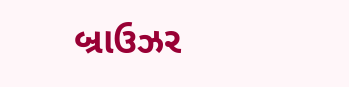બ્રાઉઝર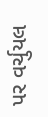પર વર્ચુયલ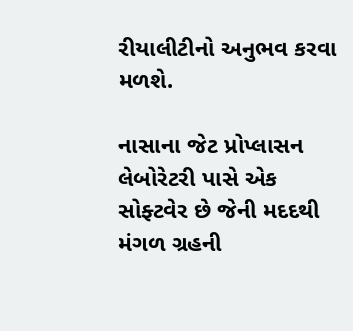રીયાલીટીનો અનુભવ કરવા મળશે.

નાસાના જેટ પ્રોપ્લાસન લેબોરેટરી પાસે એક સોફ્ટવેર છે જેની મદદથી મંગળ ગ્રહની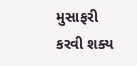મુસાફરી કરવી શક્ય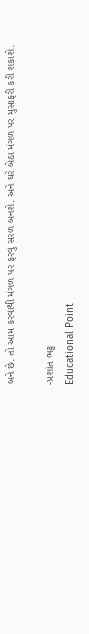બને છે. તો આમ કરવાથી મંગળ પર ફરવુ સરળ બનશે. અને ઘરે બેઠા મંગળ પર મુસાફરી કરી શકાશે.

-પ્રશાંત ભટ્ટ
Educational Point